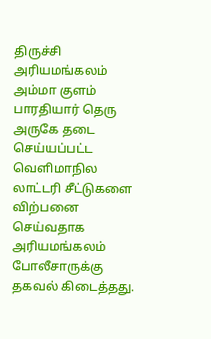திருச்சி அரியமங்கலம் அம்மா குளம் பாரதியார் தெரு அருகே தடை செய்யப்பட்ட வெளிமாநில லாட்டரி சீட்டுகளை விற்பனை செய்வதாக அரியமங்கலம் போலீசாருக்கு தகவல் கிடைத்தது.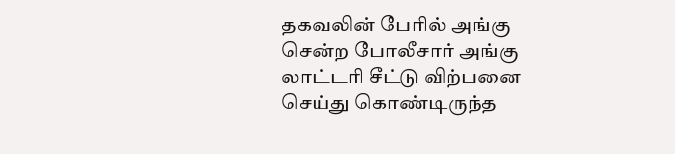தகவலின் பேரில் அங்கு சென்ற போலீசார் அங்கு லாட்டரி சீட்டு விற்பனை செய்து கொண்டிருந்த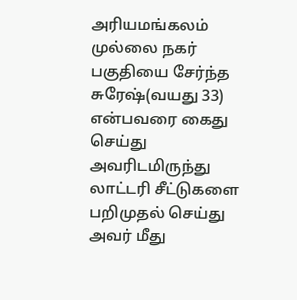அரியமங்கலம் முல்லை நகர் பகுதியை சேர்ந்த சுரேஷ்(வயது 33) என்பவரை கைது செய்து அவரிடமிருந்து லாட்டரி சீட்டுகளை பறிமுதல் செய்து அவர் மீது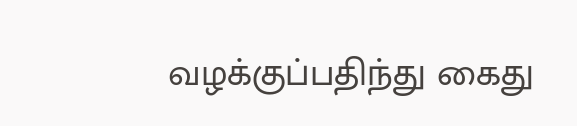வழக்குப்பதிந்து கைது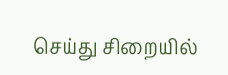செய்து சிறையில்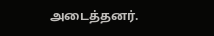அடைத்தனர்.